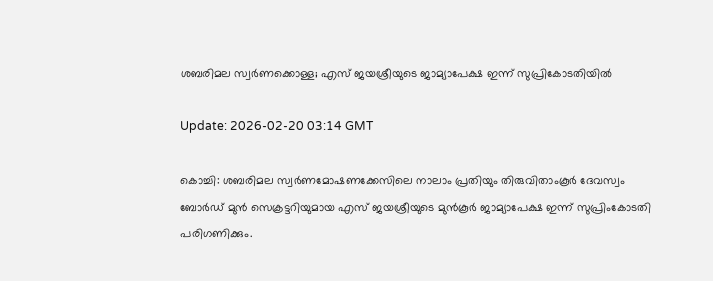ശബരിമല സ്വർണക്കൊള്ള; എസ് ജയശ്രീയുടെ ജാമ്യാപേക്ഷ ഇന്ന് സുപ്രികോടതിയിൽ

Update: 2026-02-20 03:14 GMT

കൊച്ചി: ശബരിമല സ്വർണമോഷണക്കേസിലെ നാലാം പ്രതിയും തിരുവിതാംകൂർ ദേവസ്വം ബോർഡ് മുൻ സെക്രട്ടറിയുമായ എസ് ജയശ്രീയുടെ മുൻകൂർ ജാമ്യാപേക്ഷ ഇന്ന് സുപ്രിംകോടതി പരിഗണിക്കും.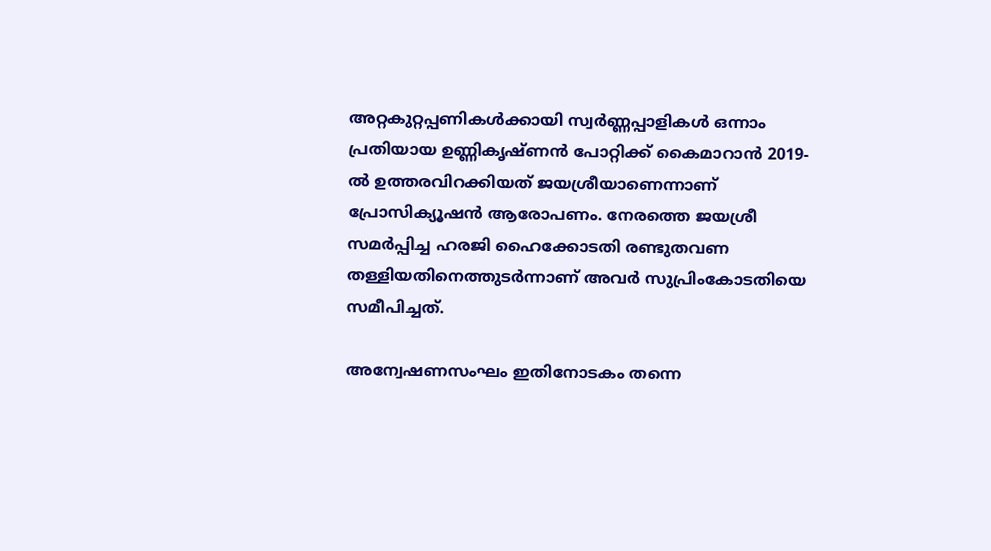അറ്റകുറ്റപ്പണികൾക്കായി സ്വർണ്ണപ്പാളികൾ ഒന്നാം പ്രതിയായ ഉണ്ണികൃഷ്ണൻ പോറ്റിക്ക് കൈമാറാൻ 2019-ൽ ഉത്തരവിറക്കിയത് ജയശ്രീയാണെന്നാണ് പ്രോസിക്യൂഷൻ ആരോപണം. നേരത്തെ ജയശ്രീ സമർപ്പിച്ച ഹരജി ഹൈക്കോടതി രണ്ടുതവണ തള്ളിയതിനെത്തുടർന്നാണ് അവർ സുപ്രിംകോടതിയെ സമീപിച്ചത്.

അന്വേഷണസംഘം ഇതിനോടകം തന്നെ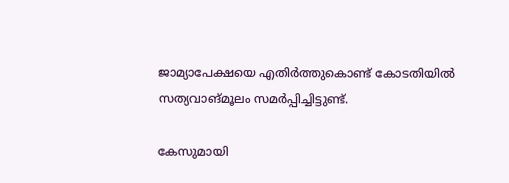ജാമ്യാപേക്ഷയെ എതിർത്തുകൊണ്ട് കോടതിയിൽ സത്യവാങ്മൂലം സമർപ്പിച്ചിട്ടുണ്ട്.

കേസുമായി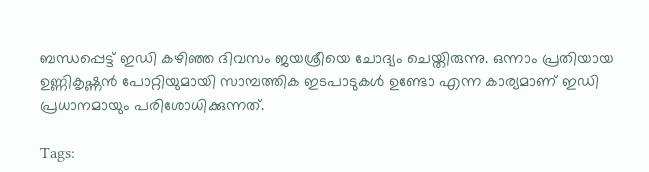ബന്ധപ്പെട്ട് ഇഡി കഴിഞ്ഞ ദിവസം ജയശ്രീയെ ചോദ്യം ചെയ്തിരുന്നു. ഒന്നാം പ്രതിയായ ഉണ്ണികൃഷ്ണൻ പോറ്റിയുമായി സാമ്പത്തിക ഇടപാടുകൾ ഉണ്ടോ എന്ന കാര്യമാണ് ഇഡി പ്രധാനമായും പരിശോധിക്കുന്നത്.

Tags: